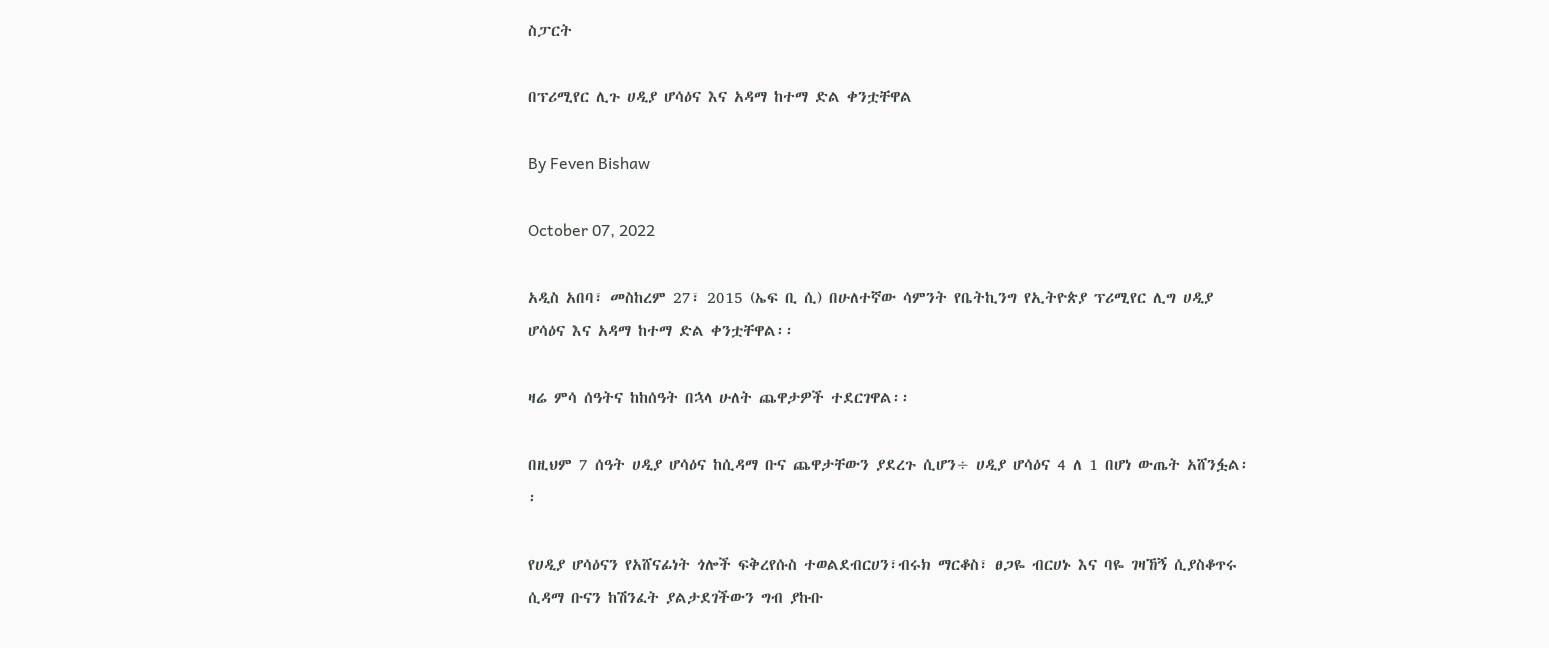ስፓርት

በፕሪሚየር ሊጉ ሀዲያ ሆሳዕና እና አዳማ ከተማ ድል ቀንቷቸዋል

By Feven Bishaw

October 07, 2022

አዲስ አበባ፣ መስከረም 27፣ 2015 (ኤፍ ቢ ሲ) በሁለተኛው ሳምንት የቤትኪንግ የኢትዮጵያ ፕሪሚየር ሊግ ሀዲያ ሆሳዕና እና አዳማ ከተማ ድል ቀንቷቸዋል፡፡

ዛሬ ምሳ ሰዓትና ከከሰዓት በኋላ ሁለት ጨዋታዎች ተደርገዋል፡፡

በዚህም 7 ሰዓት ሀዲያ ሆሳዕና ከሲዳማ ቡና ጨዋታቸውን ያደረጉ ሲሆን÷ ሀዲያ ሆሳዕና 4 ለ 1 በሆነ ውጤት አሸንፏል፡፡

የሀዲያ ሆሳዕናን የአሸናፊነት ጎሎች ፍቅረየሱስ ተወልደብርሀን፣ብሩክ ማርቆስ፣ ፀጋዬ ብርሀኑ እና ባዬ ገዛኸኝ ሲያስቆጥሩ ሲዳማ ቡናን ከሽንፈት ያልታደገችውን ግብ ያኩቡ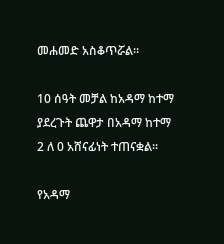መሐመድ አስቆጥሯል፡፡

10 ሰዓት መቻል ከአዳማ ከተማ ያደረጉት ጨዋታ በአዳማ ከተማ 2 ለ 0 አሸናፊነት ተጠናቋል፡፡

የአዳማ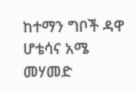ከተማን ግቦች ዳዋ ሆቴሳና አሜ መሃመድ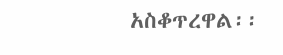አስቆጥረዋል፡፡